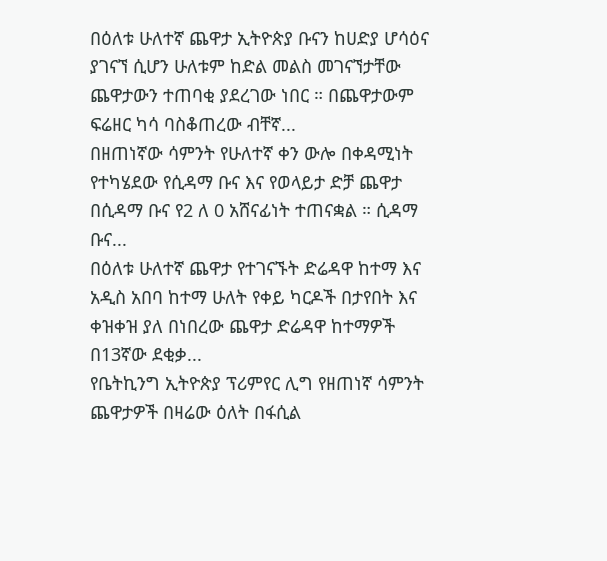በዕለቱ ሁለተኛ ጨዋታ ኢትዮጵያ ቡናን ከሀድያ ሆሳዕና ያገናኘ ሲሆን ሁለቱም ከድል መልስ መገናኘታቸው ጨዋታውን ተጠባቂ ያደረገው ነበር ። በጨዋታውም ፍሬዘር ካሳ ባስቆጠረው ብቸኛ...
በዘጠነኛው ሳምንት የሁለተኛ ቀን ውሎ በቀዳሚነት የተካሄደው የሲዳማ ቡና እና የወላይታ ድቻ ጨዋታ በሲዳማ ቡና የ2 ለ 0 አሸናፊነት ተጠናቋል ። ሲዳማ ቡና...
በዕለቱ ሁለተኛ ጨዋታ የተገናኙት ድሬዳዋ ከተማ እና አዲስ አበባ ከተማ ሁለት የቀይ ካርዶች በታየበት እና ቀዝቀዝ ያለ በነበረው ጨዋታ ድሬዳዋ ከተማዎች በ13ኛው ደቂቃ...
የቤትኪንግ ኢትዮጵያ ፕሪምየር ሊግ የዘጠነኛ ሳምንት ጨዋታዎች በዛሬው ዕለት በፋሲል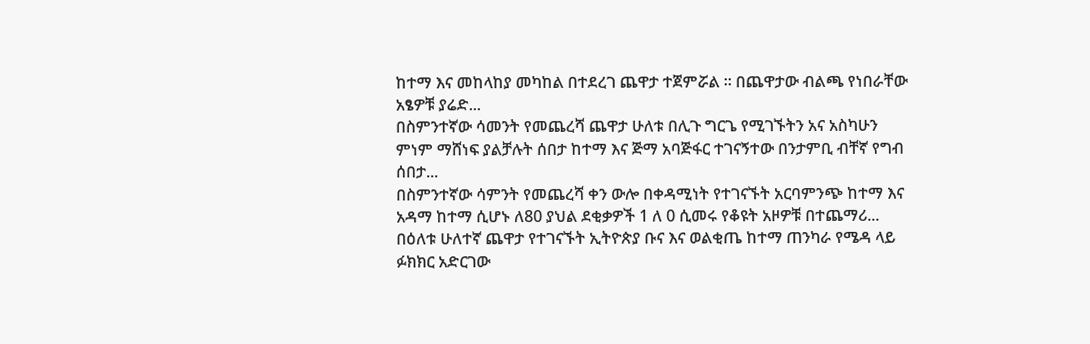ከተማ እና መከላከያ መካከል በተደረገ ጨዋታ ተጀምሯል ። በጨዋታው ብልጫ የነበራቸው አፄዎቹ ያሬድ...
በስምንተኛው ሳመንት የመጨረሻ ጨዋታ ሁለቱ በሊጉ ግርጌ የሚገኙትን አና አስካሁን ምነም ማሸነፍ ያልቻሉት ሰበታ ከተማ እና ጅማ አባጅፋር ተገናኝተው በንታምቢ ብቸኛ የግብ ሰበታ...
በስምንተኛው ሳምንት የመጨረሻ ቀን ውሎ በቀዳሚነት የተገናኙት አርባምንጭ ከተማ እና አዳማ ከተማ ሲሆኑ ለ80 ያህል ደቂቃዎች 1 ለ 0 ሲመሩ የቆዩት አዞዎቹ በተጨማሪ...
በዕለቱ ሁለተኛ ጨዋታ የተገናኙት ኢትዮጵያ ቡና እና ወልቂጤ ከተማ ጠንካራ የሜዳ ላይ ፉክክር አድርገው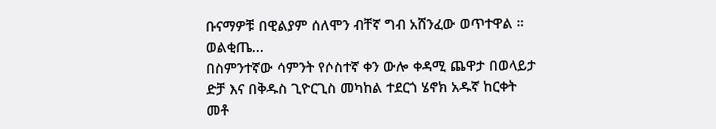ቡናማዎቹ በዊልያም ሰለሞን ብቸኛ ግብ አሸንፈው ወጥተዋል ። ወልቂጤ...
በስምንተኛው ሳምንት የሶስተኛ ቀን ውሎ ቀዳሚ ጨዋታ በወላይታ ድቻ እና በቅዱስ ጊዮርጊስ መካከል ተደርጎ ሄኖክ አዱኛ ከርቀት መቶ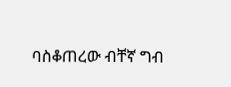ባስቆጠረው ብቸኛ ግብ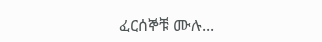ፈርሰኞቹ ሙሉ...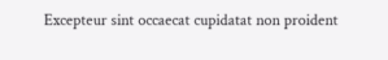Excepteur sint occaecat cupidatat non proident